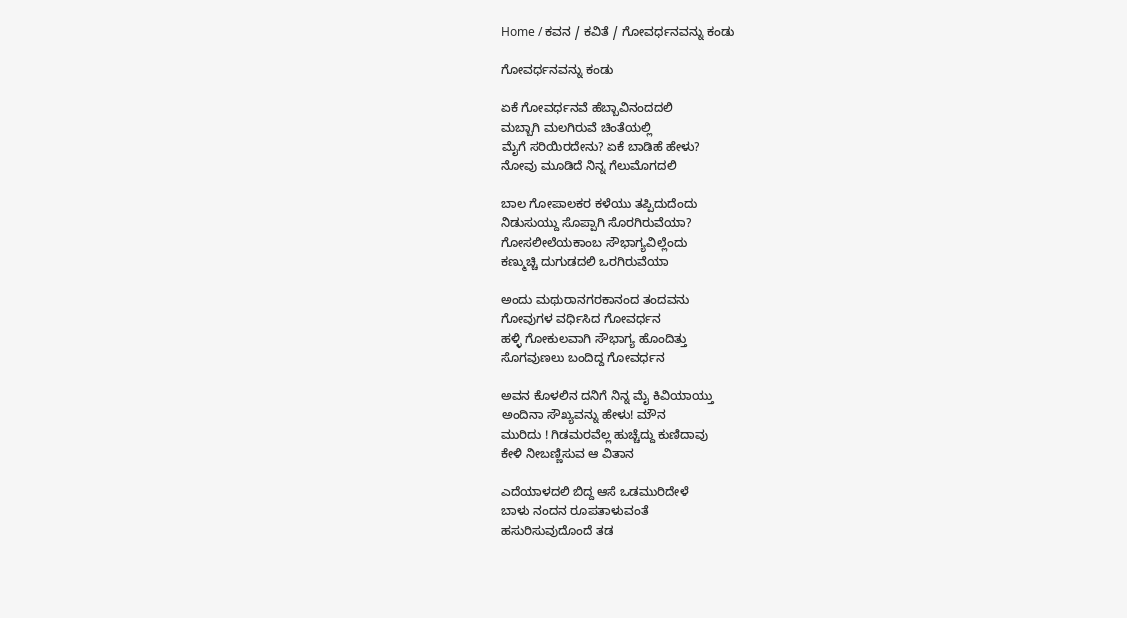Home / ಕವನ / ಕವಿತೆ / ಗೋವರ್ಧನವನ್ನು ಕಂಡು

ಗೋವರ್ಧನವನ್ನು ಕಂಡು

ಏಕೆ ಗೋವರ್ಧನವೆ ಹೆಬ್ಬಾವಿನಂದದಲಿ
ಮಬ್ಬಾಗಿ ಮಲಗಿರುವೆ ಚಿಂತೆಯಲ್ಲಿ
ಮೈಗೆ ಸರಿಯಿರದೇನು? ಏಕೆ ಬಾಡಿಹೆ ಹೇಳು?
ನೋವು ಮೂಡಿದೆ ನಿನ್ನ ಗೆಲುಮೊಗದಲಿ

ಬಾಲ ಗೋಪಾಲಕರ ಕಳೆಯು ತಪ್ಪಿದುದೆಂದು
ನಿಡುಸುಯ್ದು ಸೊಪ್ಪಾಗಿ ಸೊರಗಿರುವೆಯಾ?
ಗೋಸಲೀಲೆಯಕಾಂಬ ಸೌಭಾಗ್ಯವಿಲ್ಲೆಂದು
ಕಣ್ಮುಚ್ಚಿ ದುಗುಡದಲಿ ಒರಗಿರುವೆಯಾ

ಅಂದು ಮಥುರಾನಗರಕಾನಂದ ತಂದವನು
ಗೋವುಗಳ ವರ್ಧಿಸಿದ ಗೋವರ್ಧನ
ಹಳ್ಳಿ ಗೋಕುಲವಾಗಿ ಸೌಭಾಗ್ಯ ಹೊಂದಿತ್ತು
ಸೊಗವುಣಲು ಬಂದಿದ್ದ ಗೋವರ್ಧನ

ಅವನ ಕೊಳಲಿನ ದನಿಗೆ ನಿನ್ನ ಮೈ ಕಿವಿಯಾಯ್ತು
ಅಂದಿನಾ ಸೌಖ್ಯವನ್ನು ಹೇಳು! ಮೌನ
ಮುರಿದು ! ಗಿಡಮರವೆಲ್ಲ ಹುಚ್ಚೆದ್ದು ಕುಣಿದಾವು
ಕೇಳಿ ನೀಬಣ್ಣಿಸುವ ಆ ವಿತಾನ

ಎದೆಯಾಳದಲಿ ಬಿದ್ದ ಆಸೆ ಒಡಮುರಿದೇಳೆ
ಬಾಳು ನಂದನ ರೂಪತಾಳುವಂತೆ
ಹಸುರಿಸುವುದೊಂದೆ ತಡ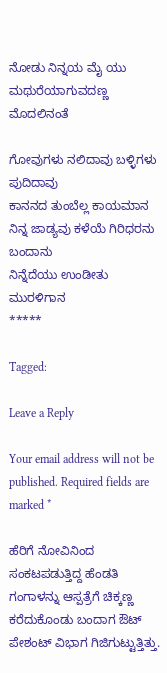ನೋಡು ನಿನ್ನಯ ಮೈ ಯು
ಮಥುರೆಯಾಗುವದಣ್ಣ ಮೊದಲಿನಂತೆ

ಗೋವುಗಳು ನಲಿದಾವು ಬಳ್ಳಿಗಳು ಪುದಿದಾವು
ಕಾನನದ ತುಂಬೆಲ್ಲ ಕಾಯಮಾನ
ನಿನ್ನ ಜಾಡ್ಯವು ಕಳೆಯೆ ಗಿರಿಧರನು ಬಂದಾನು
ನಿನ್ನೆದೆಯು ಉಂಡೀತು ಮುರಳಿಗಾನ
*****

Tagged:

Leave a Reply

Your email address will not be published. Required fields are marked *

ಹೆರಿಗೆ ನೋವಿನಿಂದ ಸಂಕಟಪಡುತ್ತಿದ್ದ ಹೆಂಡತಿ ಗಂಗಾಳನ್ನು ಆಸ್ಪತ್ರೆಗೆ ಚಿಕ್ಕಣ್ಣ ಕರೆದುಕೊಂಡು ಬಂದಾಗ ಔಟ್ ಪೇಶಂಟ್ ವಿಭಾಗ ಗಿಜಿಗುಟ್ಟುತ್ತಿತ್ತು.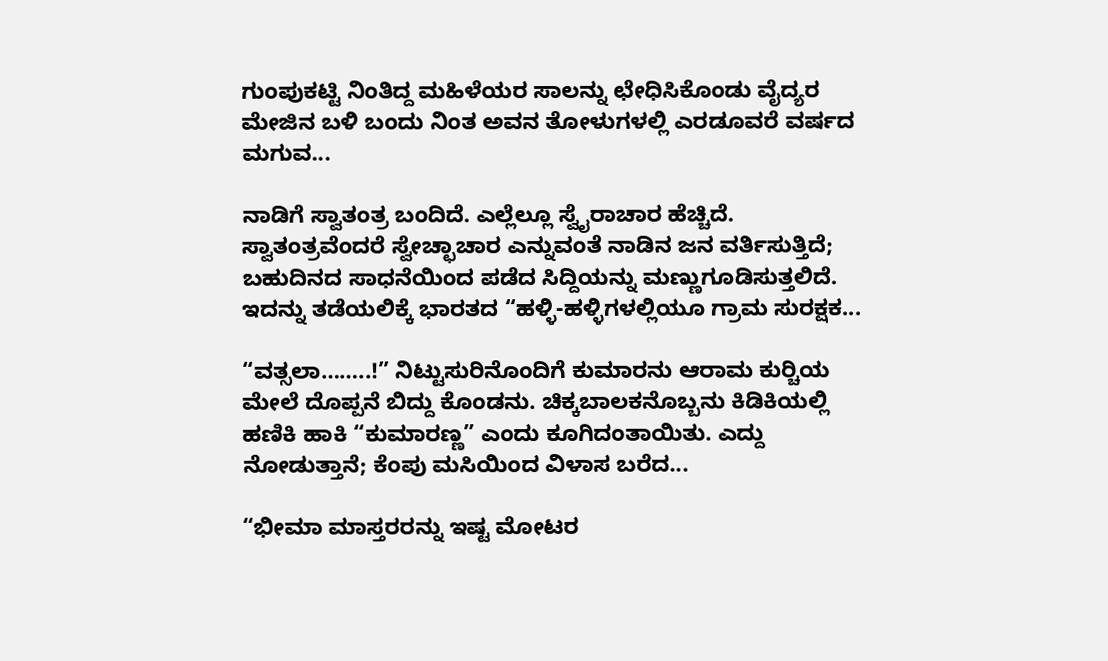ಗುಂಪುಕಟ್ಟಿ ನಿಂತಿದ್ದ ಮಹಿಳೆಯರ ಸಾಲನ್ನು ಛೇಧಿಸಿಕೊಂಡು ವೈದ್ಯರ ಮೇಜಿನ ಬಳಿ ಬಂದು ನಿಂತ ಅವನ ತೋಳುಗಳಲ್ಲಿ ಎರಡೂವರೆ ವರ್ಷದ ಮಗುವ...

ನಾಡಿಗೆ ಸ್ವಾತಂತ್ರ ಬಂದಿದೆ. ಎಲ್ಲೆಲ್ಲೂ ಸ್ವೈರಾಚಾರ ಹೆಚ್ಚಿದೆ. ಸ್ವಾತಂತ್ರವೆಂದರೆ ಸ್ವೇಚ್ಛಾಚಾರ ಎನ್ನುವಂತೆ ನಾಡಿನ ಜನ ವರ್ತಿಸುತ್ತಿದೆ; ಬಹುದಿನದ ಸಾಧನೆಯಿಂದ ಪಡೆದ ಸಿದ್ದಿಯನ್ನು ಮಣ್ಣುಗೂಡಿಸುತ್ತಲಿದೆ. ಇದನ್ನು ತಡೆಯಲಿಕ್ಕೆ ಭಾರತದ “ಹಳ್ಳಿ-ಹಳ್ಳಿಗಳಲ್ಲಿಯೂ ಗ್ರಾಮ ಸುರಕ್ಷಕ...

“ವತ್ಸಲಾ……..!” ನಿಟ್ಟುಸುರಿನೊಂದಿಗೆ ಕುಮಾರನು ಆರಾಮ ಕುರ್‍ಚಿಯ ಮೇಲೆ ದೊಪ್ಪನೆ ಬಿದ್ದು ಕೊಂಡನು. ಚಿಕ್ಕಬಾಲಕನೊಬ್ಬನು ಕಿಡಿಕಿಯಲ್ಲಿ ಹಣಿಕಿ ಹಾಕಿ “ಕುಮಾರಣ್ಣ” ಎಂದು ಕೂಗಿದಂತಾಯಿತು. ಎದ್ದು ನೋಡುತ್ತಾನೆ; ಕೆಂಪು ಮಸಿಯಿಂದ ವಿಳಾಸ ಬರೆದ...

“ಭೀಮಾ ಮಾಸ್ತರರನ್ನು ಇಷ್ಟ ಮೋಟರ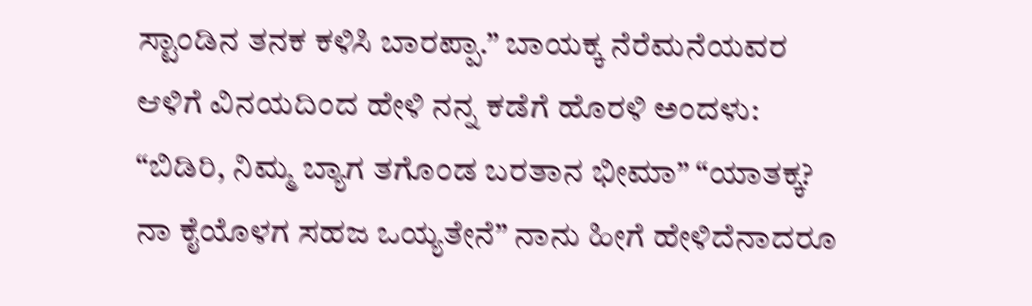ಸ್ಟಾಂಡಿನ ತನಕ ಕಳಿಸಿ ಬಾರಪ್ಪಾ.” ಬಾಯಕ್ಕ ನೆರೆಮನೆಯವರ ಆಳಿಗೆ ವಿನಯದಿಂದ ಹೇಳಿ ನನ್ನ ಕಡೆಗೆ ಹೊರಳಿ ಅಂದಳು: “ಬಿಡಿರಿ, ನಿಮ್ಮ ಬ್ಯಾಗ ತಗೊಂಡ ಬರತಾನ ಭೀಮಾ” “ಯಾತಕ್ಕ? ನಾ ಕೈಯೊಳಗ ಸಹಜ ಒಯ್ಯತೇನೆ” ನಾನು ಹೀಗೆ ಹೇಳಿದೆನಾದರೂ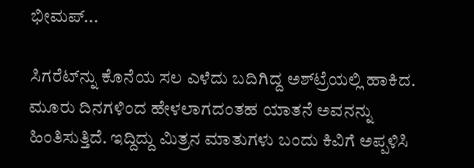ಭೀಮಪ್...

ಸಿಗರೆಟ್‌ನ್ನು ಕೊನೆಯ ಸಲ ಎಳೆದು ಬದಿಗಿದ್ದ ಅಶ್‌ಟ್ರೆಯಲ್ಲಿ ಹಾಕಿದ. ಮೂರು ದಿನಗಳಿಂದ ಹೇಳಲಾಗದಂತಹ ಯಾತನೆ ಅವನನ್ನು ಹಿಂತಿಸುತ್ತಿದೆ. ಇದ್ದಿದ್ದು ಮಿತ್ರನ ಮಾತುಗಳು ಬಂದು ಕಿವಿಗೆ ಅಪ್ಪಳಿಸಿ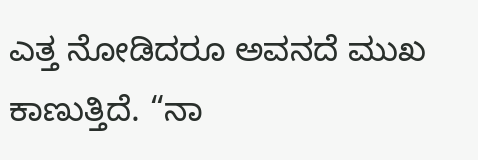ಎತ್ತ ನೋಡಿದರೂ ಅವನದೆ ಮುಖ ಕಾಣುತ್ತಿದೆ. “ನಾ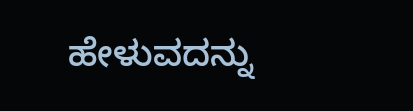ಹೇಳುವದನ್ನು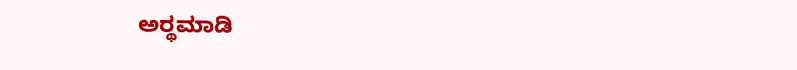ಅರ್‍ಥಮಾಡಿ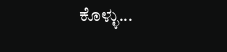ಕೊಳ್ಳು...